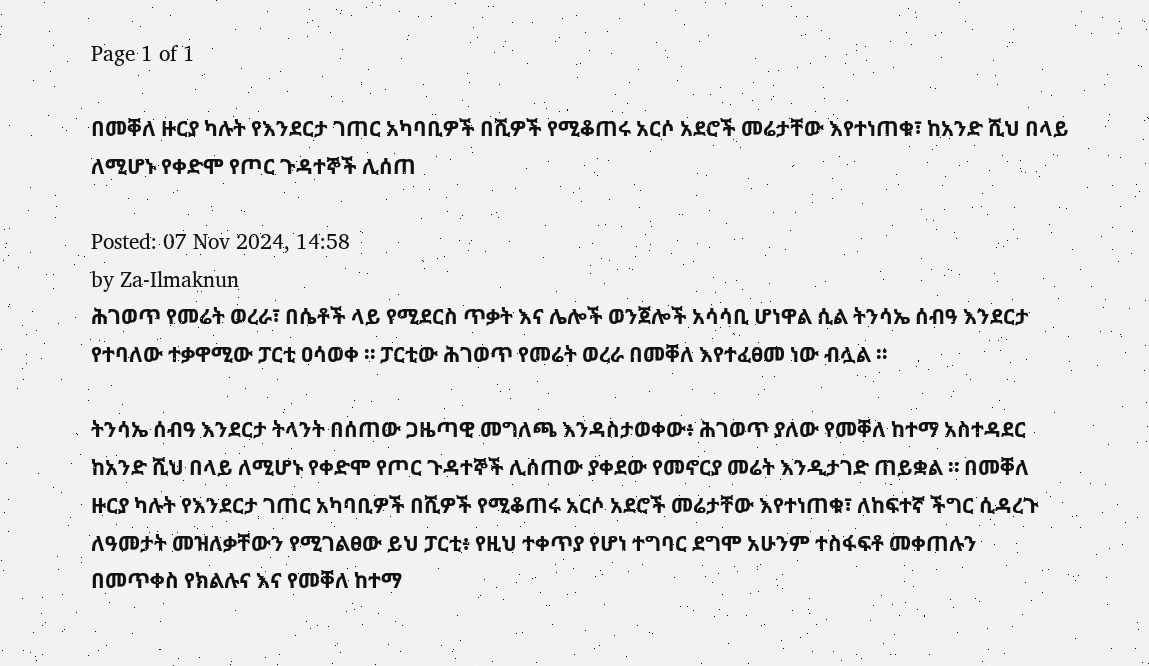Page 1 of 1

በመቐለ ዙርያ ካሉት የእንደርታ ገጠር አካባቢዎች በሺዎች የሚቆጠሩ አርሶ አደሮች መሬታቸው እየተነጠቁ፣ ከአንድ ሺህ በላይ ለሚሆኑ የቀድሞ የጦር ጉዳተኞች ሊሰጠ

Posted: 07 Nov 2024, 14:58
by Za-Ilmaknun
ሕገወጥ የመሬት ወረራ፣ በሴቶች ላይ የሚደርስ ጥቃት እና ሌሎች ወንጀሎች አሳሳቢ ሆነዋል ሲል ትንሳኤ ሰብዓ እንደርታ የተባለው ተቃዋሚው ፓርቲ ዐሳወቀ ። ፓርቲው ሕገወጥ የመሬት ወረራ በመቐለ እየተፈፀመ ነው ብሏል ።

ትንሳኤ ሰብዓ እንደርታ ትላንት በሰጠው ጋዜጣዊ መግለጫ እንዳስታወቀው፥ ሕገወጥ ያለው የመቐለ ከተማ አስተዳደር ከአንድ ሺህ በላይ ለሚሆኑ የቀድሞ የጦር ጉዳተኞች ሊሰጠው ያቀደው የመኖርያ መሬት እንዲታገድ ጠይቋል ። በመቐለ ዙርያ ካሉት የእንደርታ ገጠር አካባቢዎች በሺዎች የሚቆጠሩ አርሶ አደሮች መሬታቸው እየተነጠቁ፣ ለከፍተኛ ችግር ሲዳረጉ ለዓመታት መዝለቃቸውን የሚገልፀው ይህ ፓርቲ፥ የዚህ ተቀጥያ የሆነ ተግባር ደግሞ አሁንም ተስፋፍቶ መቀጠሉን በመጥቀስ የክልሉና እና የመቐለ ከተማ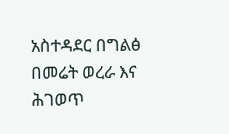አስተዳደር በግልፅ በመሬት ወረራ እና ሕገወጥ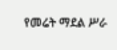የመሬት ማደል ሥራ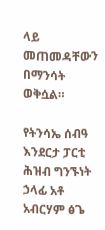ላይ መጠመዳቸውን በማንሳት ወቅሷል።

የትንሳኤ ሰብዓ እንደርታ ፓርቲ ሕዝብ ግንኙነት ኃላፊ አቶ አብርሃም ፅጌ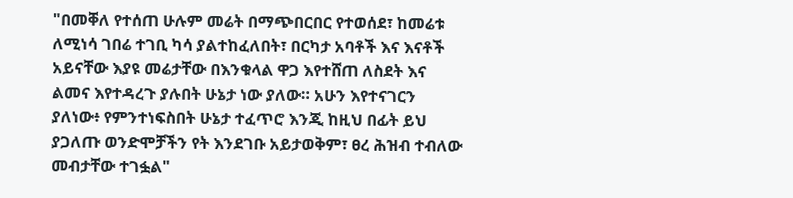"በመቐለ የተሰጠ ሁሉም መሬት በማጭበርበር የተወሰደ፣ ከመሬቱ ለሚነሳ ገበሬ ተገቢ ካሳ ያልተከፈለበት፣ በርካታ አባቶች እና እናቶች አይናቸው እያዩ መሬታቸው በእንቁላል ዋጋ እየተሸጠ ለስደት እና ልመና እየተዳረጉ ያሉበት ሁኔታ ነው ያለው። አሁን እየተናገርን ያለነው፥ የምንተነፍስበት ሁኔታ ተፈጥሮ እንጂ ከዚህ በፊት ይህ ያጋለጡ ወንድሞቻችን የት እንደገቡ አይታወቅም፣ ፀረ ሕዝብ ተብለው መብታቸው ተገፏል"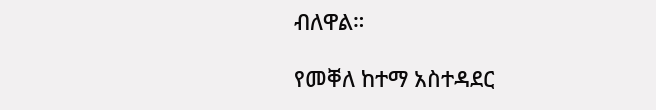ብለዋል።

የመቐለ ከተማ አስተዳደር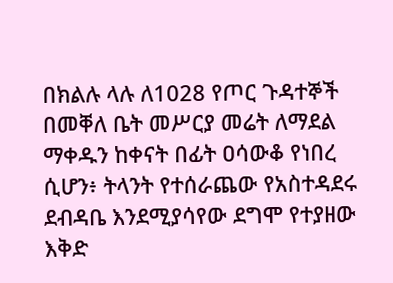በክልሉ ላሉ ለ1028 የጦር ጉዳተኞች በመቐለ ቤት መሥርያ መሬት ለማደል ማቀዱን ከቀናት በፊት ዐሳውቆ የነበረ ሲሆን፥ ትላንት የተሰራጨው የአስተዳደሩ ደብዳቤ እንደሚያሳየው ደግሞ የተያዘው እቅድ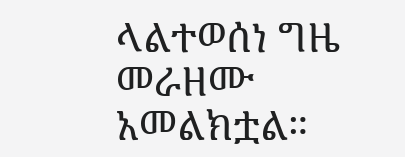ላልተወሰነ ግዜ መራዘሙ አመልክቷል።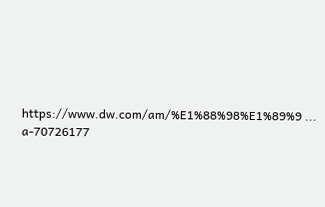https://www.dw.com/am/%E1%88%98%E1%89%9 ... a-70726177